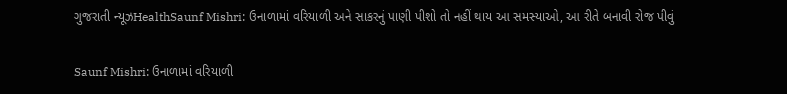ગુજરાતી ન્યૂઝHealthSaunf Mishri: ઉનાળામાં વરિયાળી અને સાકરનું પાણી પીશો તો નહીં થાય આ સમસ્યાઓ, આ રીતે બનાવી રોજ પીવું

Saunf Mishri: ઉનાળામાં વરિયાળી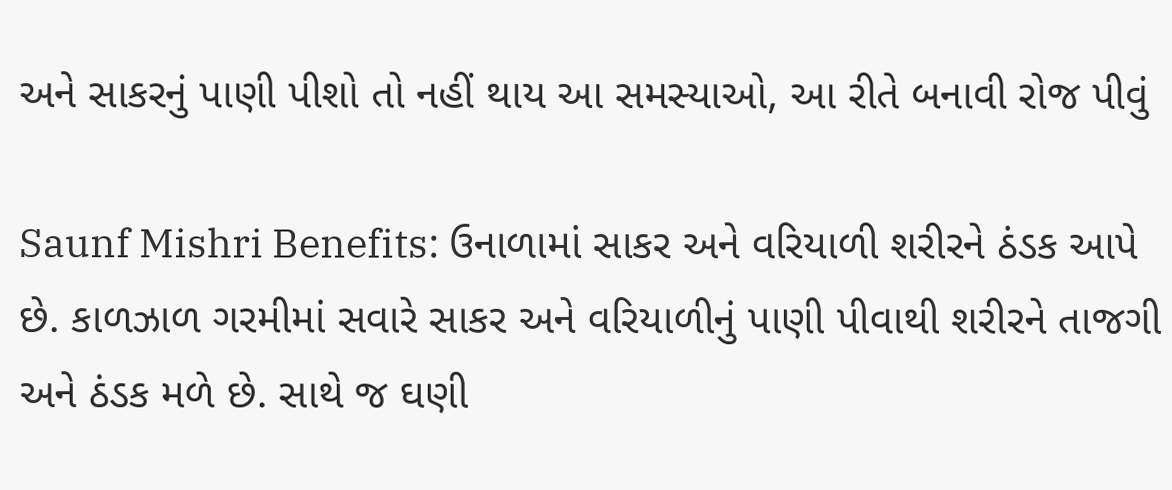અને સાકરનું પાણી પીશો તો નહીં થાય આ સમસ્યાઓ, આ રીતે બનાવી રોજ પીવું

Saunf Mishri Benefits: ઉનાળામાં સાકર અને વરિયાળી શરીરને ઠંડક આપે છે. કાળઝાળ ગરમીમાં સવારે સાકર અને વરિયાળીનું પાણી પીવાથી શરીરને તાજગી અને ઠંડક મળે છે. સાથે જ ઘણી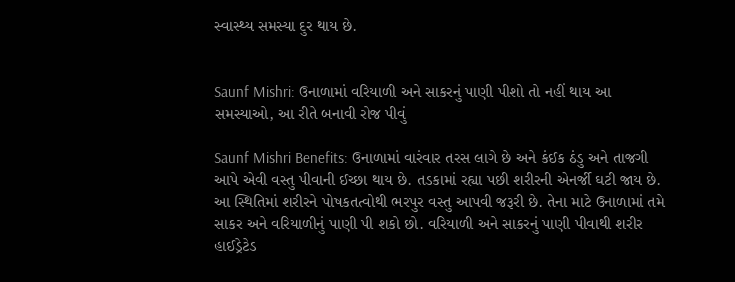સ્વાસ્થ્ય સમસ્યા દુર થાય છે.


Saunf Mishri: ઉનાળામાં વરિયાળી અને સાકરનું પાણી પીશો તો નહીં થાય આ સમસ્યાઓ, આ રીતે બનાવી રોજ પીવું

Saunf Mishri Benefits: ઉનાળામાં વારંવાર તરસ લાગે છે અને કંઈક ઠંડુ અને તાજગી આપે એવી વસ્તુ પીવાની ઈચ્છા થાય છે. તડકામાં રહ્યા પછી શરીરની એનર્જી ઘટી જાય છે. આ સ્થિતિમાં શરીરને પોષકતત્વોથી ભરપુર વસ્તુ આપવી જરૂરી છે. તેના માટે ઉનાળામાં તમે સાકર અને વરિયાળીનું પાણી પી શકો છો. વરિયાળી અને સાકરનું પાણી પીવાથી શરીર હાઈડ્રેટેડ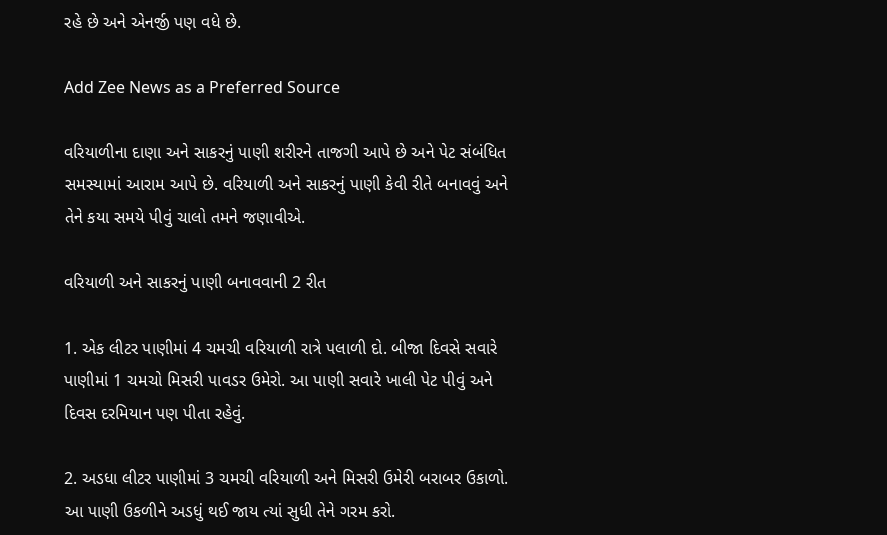રહે છે અને એનર્જી પણ વધે છે.

Add Zee News as a Preferred Source

વરિયાળીના દાણા અને સાકરનું પાણી શરીરને તાજગી આપે છે અને પેટ સંબંધિત સમસ્યામાં આરામ આપે છે. વરિયાળી અને સાકરનું પાણી કેવી રીતે બનાવવું અને તેને કયા સમયે પીવું ચાલો તમને જણાવીએ.

વરિયાળી અને સાકરનું પાણી બનાવવાની 2 રીત

1. એક લીટર પાણીમાં 4 ચમચી વરિયાળી રાત્રે પલાળી દો. બીજા દિવસે સવારે પાણીમાં 1 ચમચો મિસરી પાવડર ઉમેરો. આ પાણી સવારે ખાલી પેટ પીવું અને દિવસ દરમિયાન પણ પીતા રહેવું.

2. અડધા લીટર પાણીમાં 3 ચમચી વરિયાળી અને મિસરી ઉમેરી બરાબર ઉકાળો. આ પાણી ઉકળીને અડધું થઈ જાય ત્યાં સુધી તેને ગરમ કરો.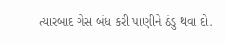ત્યારબાદ ગેસ બંધ કરી પાણીને ઠંડુ થવા દો.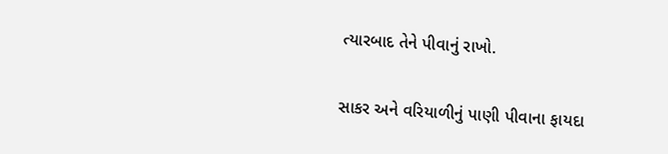ત્યારબાદ તેને પીવાનું રાખો.

સાકર અને વરિયાળીનું પાણી પીવાના ફાયદા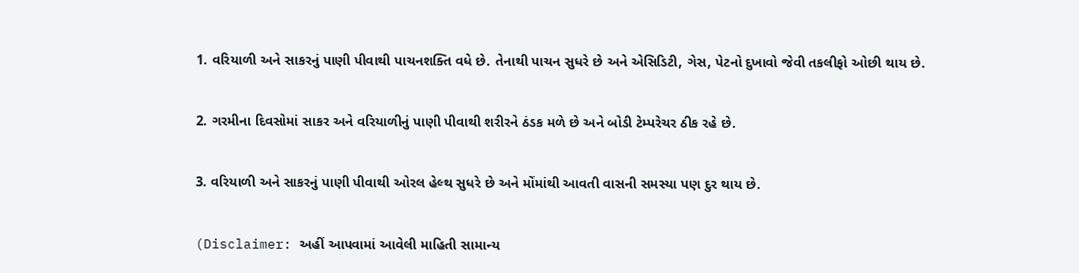1. વરિયાળી અને સાકરનું પાણી પીવાથી પાચનશક્તિ વધે છે. તેનાથી પાચન સુધરે છે અને એસિડિટી, ગેસ, પેટનો દુખાવો જેવી તકલીફો ઓછી થાય છે.

2. ગરમીના દિવસોમાં સાકર અને વરિયાળીનું પાણી પીવાથી શરીરને ઠંડક મળે છે અને બોડી ટેમ્પરેચર ઠીક રહે છે.

3. વરિયાળી અને સાકરનું પાણી પીવાથી ઓરલ હેલ્થ સુધરે છે અને મોંમાંથી આવતી વાસની સમસ્યા પણ દુર થાય છે.

(Disclaimer: અહીં આપવામાં આવેલી માહિતી સામાન્ય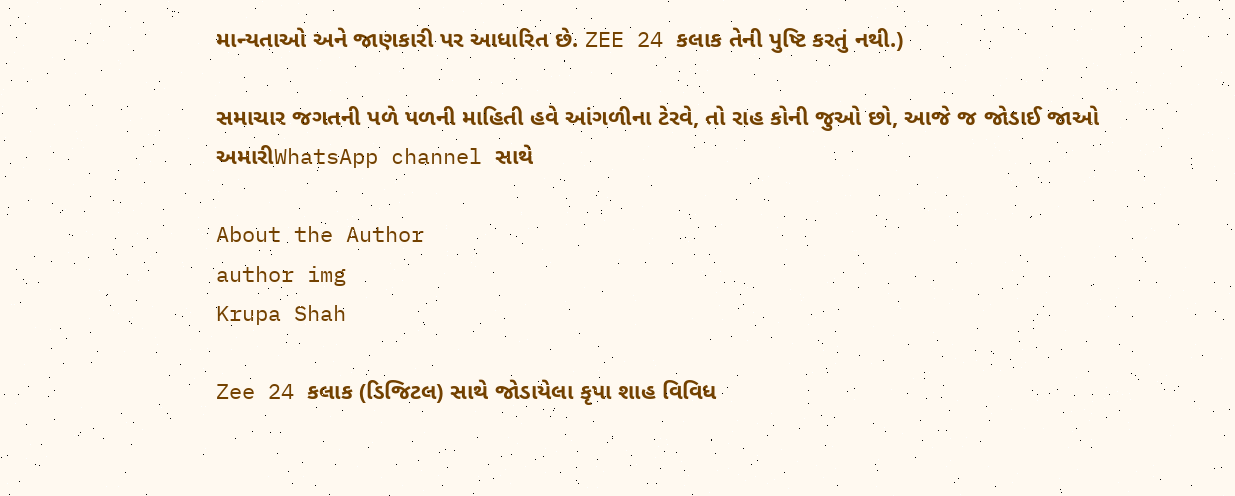માન્યતાઓ અને જાણકારી પર આધારિત છે. ZEE 24 કલાક તેની પુષ્ટિ કરતું નથી.)

સમાચાર જગતની પળે પળની માહિતી હવે આંગળીના ટેરવે, તો રાહ કોની જુઓ છો, આજે જ જોડાઈ જાઓ અમારીWhatsApp channel સાથે

About the Author
author img
Krupa Shah

Zee 24 કલાક (ડિજિટલ) સાથે જોડાયેલા કૃપા શાહ વિવિધ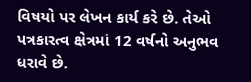વિષયો પર લેખન કાર્ય કરે છે. તેઓ પત્રકારત્વ ક્ષેત્રમાં 12 વર્ષનો અનુભવ ધરાવે છે.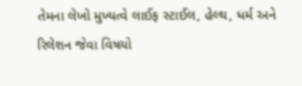તેમના લેખો મુખ્યત્વે લાઈફ સ્ટાઈલ, હેલ્થ, ધર્મ અને રિલેશન જેવા વિષયો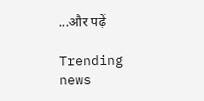...और पढ़ें

Trending news